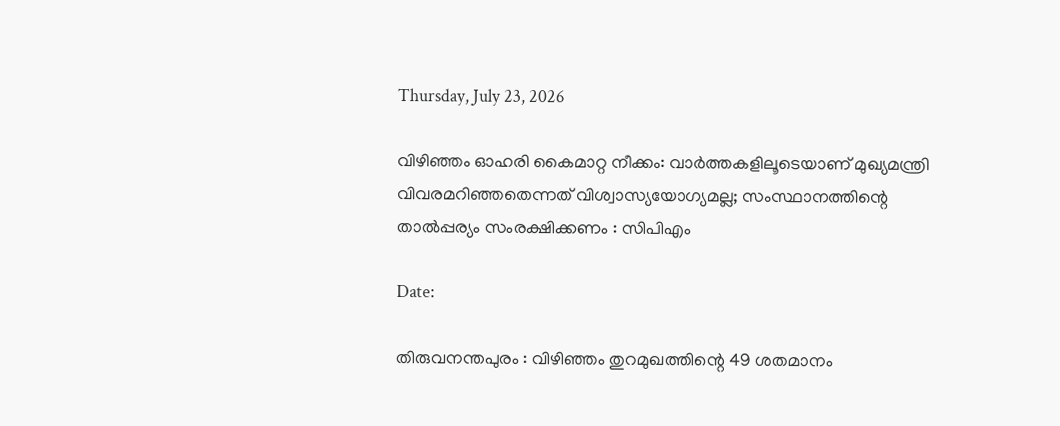Thursday, July 23, 2026

വിഴിഞ്ഞം ഓഹരി കൈമാറ്റ നീക്കം: വാർത്തകളിലൂടെയാണ് മുഖ്യമന്ത്രി വിവരമറിഞ്ഞതെന്നത് വിശ്വാസ്യയോഗ്യമല്ല; സംസ്ഥാനത്തിന്റെ താൽപ്പര്യം സംരക്ഷിക്കണം : സിപിഎം

Date:

തിരുവനന്തപുരം : വിഴിഞ്ഞം തുറമുഖത്തിന്റെ 49 ശതമാനം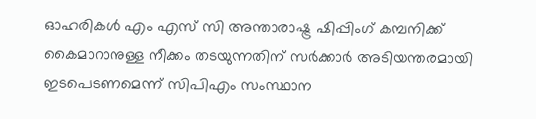ഓഹരികൾ എം എസ് സി അന്താരാഷ്ട്ര ഷിപ്പിംഗ് കമ്പനിക്ക് കൈമാറാനുള്ള നീക്കം തടയുന്നതിന് സർക്കാർ അടിയന്തരമായി ഇടപെടണമെന്ന് സിപിഎം സംസ്ഥാന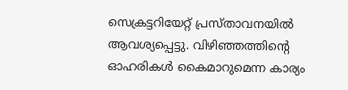സെക്രട്ടറിയേറ്റ് പ്രസ്താവനയിൽ ആവശ്യപ്പെട്ടു. വിഴിഞ്ഞത്തിന്റെ ഓഹരികൾ കൈമാറുമെന്ന കാര്യം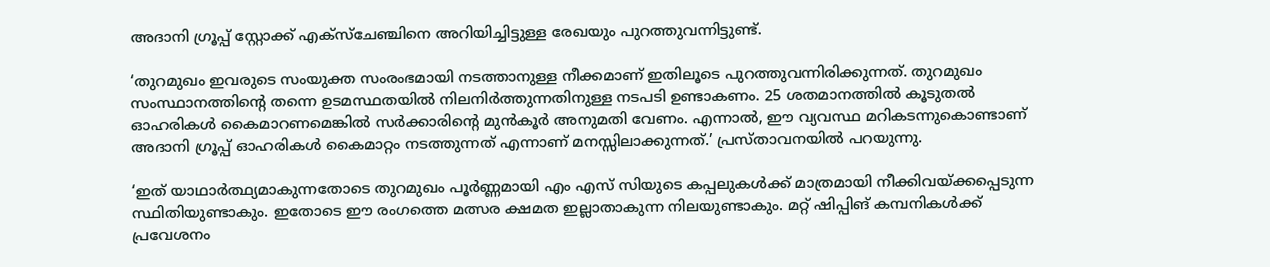അദാനി ഗ്രൂപ്പ് സ്റ്റോക്ക് എക്സ്ചേഞ്ചിനെ അറിയിച്ചിട്ടുള്ള രേഖയും പുറത്തുവന്നിട്ടുണ്ട്.

‘തുറമുഖം ഇവരുടെ സംയുക്ത സംരംഭമായി നടത്താനുള്ള നീക്കമാണ് ഇതിലൂടെ പുറത്തുവന്നിരിക്കുന്നത്. തുറമുഖം സംസ്ഥാനത്തിന്റെ തന്നെ ഉടമസ്ഥതയിൽ നിലനിർത്തുന്നതിനുള്ള നടപടി ഉണ്ടാകണം. 25 ശതമാനത്തിൽ കൂടുതൽ ഓഹരികൾ കൈമാറണമെങ്കിൽ സർക്കാരിന്റെ മുൻകൂർ അനുമതി വേണം. എന്നാൽ, ഈ വ്യവസ്ഥ മറികടന്നുകൊണ്ടാണ് അദാനി ഗ്രൂപ്പ് ഓഹരികൾ കൈമാറ്റം നടത്തുന്നത് എന്നാണ് മനസ്സിലാക്കുന്നത്.’ പ്രസ്താവനയിൽ പറയുന്നു.

‘ഇത് യാഥാർത്ഥ്യമാകുന്നതോടെ തുറമുഖം പൂർണ്ണമായി എം എസ് സിയുടെ കപ്പലുകൾക്ക് മാത്രമായി നീക്കിവയ്ക്കപ്പെടുന്ന സ്ഥിതിയുണ്ടാകും. ഇതോടെ ഈ രംഗത്തെ മത്സര ക്ഷമത ഇല്ലാതാകുന്ന നിലയുണ്ടാകും. മറ്റ് ഷിപ്പിങ് കമ്പനികൾക്ക് പ്രവേശനം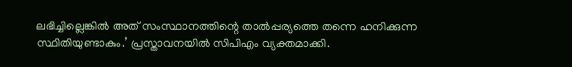ലഭിച്ചില്ലെങ്കിൽ അത് സംസ്ഥാനത്തിന്റെ താൽപ്പര്യത്തെ തന്നെ ഹനിക്കുന്ന സ്ഥിതിയുണ്ടാകും.’ പ്രസ്താവനയിൽ സിപിഎം വ്യക്തമാക്കി.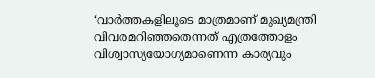‘വാർത്തകളിലൂടെ മാത്രമാണ് മുഖ്യമന്ത്രി വിവരമറിഞ്ഞതെന്നത് എത്രത്തോളം വിശ്വാസ്യയോഗ്യമാണെന്ന കാര്യവും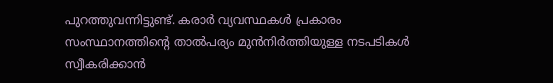പുറത്തുവന്നിട്ടുണ്ട്. കരാർ വ്യവസ്ഥകൾ പ്രകാരം സംസ്ഥാനത്തിന്റെ താൽപര്യം മുൻനിർത്തിയുള്ള നടപടികൾ സ്വീകരിക്കാൻ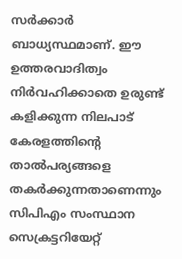സർക്കാർ ബാധ്യസ്ഥമാണ്. ഈ ഉത്തരവാദിത്വം നിർവഹിക്കാതെ ഉരുണ്ട് കളിക്കുന്ന നിലപാട് കേരളത്തിന്റെ താൽപര്യങ്ങളെ തകർക്കുന്നതാണെന്നും സിപിഎം സംസ്ഥാന സെക്രട്ടറിയേറ്റ്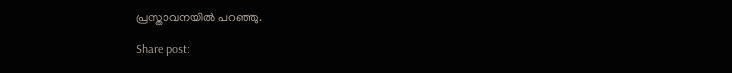പ്രസ്താവനയിൽ പറഞ്ഞു.

Share post: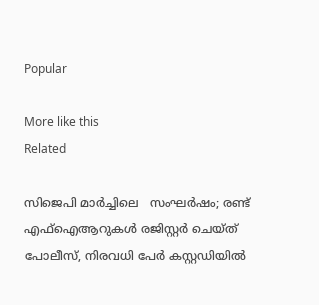Popular

More like this
Related

സിജെപി മാർച്ചിലെ   സംഘർഷം; രണ്ട് എഫ്‌ഐആറുകൾ രജിസ്റ്റർ ചെയ്ത് പോലീസ്, നിരവധി പേർ കസ്റ്റഡിയിൽ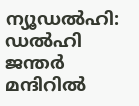ന്യൂഡൽഹി: ഡൽഹി ജന്തർ മന്ദിറിൽ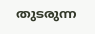തുടരുന്ന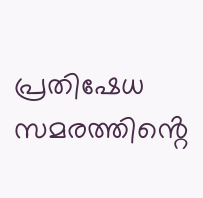പ്രതിഷേധ സമരത്തിൻ്റെ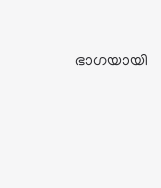ഭാഗയായി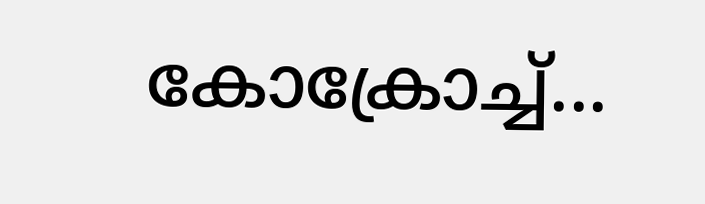കോക്രോച്ച്...